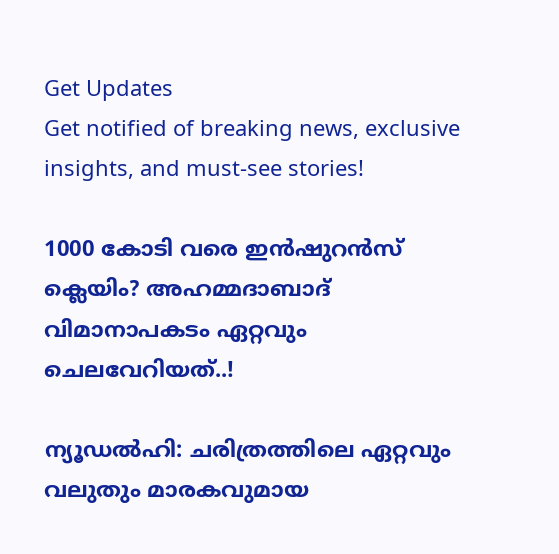Get Updates
Get notified of breaking news, exclusive insights, and must-see stories!

1000 കോടി വരെ ഇന്‍ഷുറന്‍സ് ക്ലെയിം? അഹമ്മദാബാദ് വിമാനാപകടം ഏറ്റവും ചെലവേറിയത്..!

ന്യൂഡല്‍ഹി: ചരിത്രത്തിലെ ഏറ്റവും വലുതും മാരകവുമായ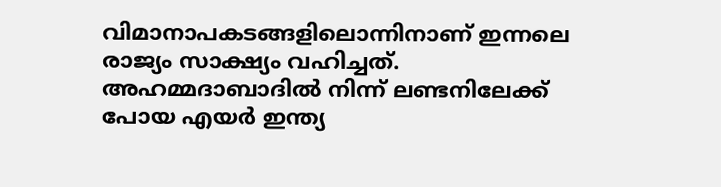വിമാനാപകടങ്ങളിലൊന്നിനാണ് ഇന്നലെ രാജ്യം സാക്ഷ്യം വഹിച്ചത്. അഹമ്മദാബാദില്‍ നിന്ന് ലണ്ടനിലേക്ക് പോയ എയര്‍ ഇന്ത്യ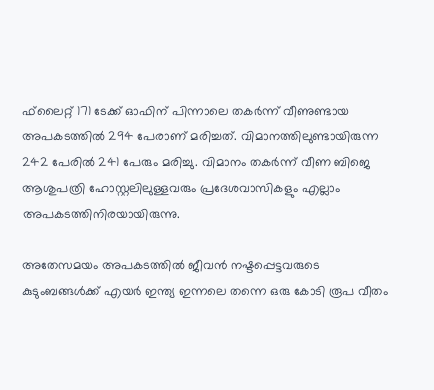ഫ്‌ലൈറ്റ് 171 ടേക്ക് ഓഫിന് പിന്നാലെ തകര്‍ന്ന് വീണുണ്ടായ അപകടത്തില്‍ 294 പേരാണ് മരിച്ചത്. വിമാനത്തിലുണ്ടായിരുന്ന 242 പേരില്‍ 241 പേരും മരിച്ചു. വിമാനം തകര്‍ന്ന് വീണ ബിജെ ആശുപത്രി ഹോസ്റ്റലിലുള്ളവരും പ്രദേശവാസികളും എല്ലാം അപകടത്തിനിരയായിരുന്നു.

അതേസമയം അപകടത്തില്‍ ജീവന്‍ നഷ്ടപ്പെട്ടവരുടെ കുടുംബങ്ങള്‍ക്ക് എയര്‍ ഇന്ത്യ ഇന്നലെ തന്നെ ഒരു കോടി രൂപ വീതം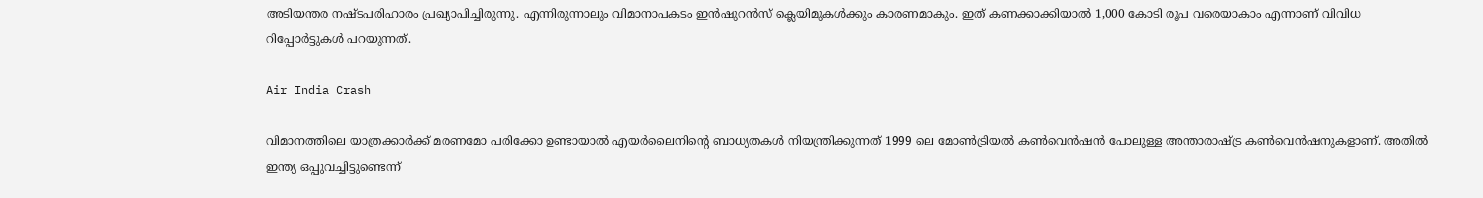അടിയന്തര നഷ്ടപരിഹാരം പ്രഖ്യാപിച്ചിരുന്നു. എന്നിരുന്നാലും വിമാനാപകടം ഇന്‍ഷുറന്‍സ് ക്ലെയിമുകള്‍ക്കും കാരണമാകും. ഇത് കണക്കാക്കിയാല്‍ 1,000 കോടി രൂപ വരെയാകാം എന്നാണ് വിവിധ റിപ്പോര്‍ട്ടുകള്‍ പറയുന്നത്.

Air India Crash

വിമാനത്തിലെ യാത്രക്കാര്‍ക്ക് മരണമോ പരിക്കോ ഉണ്ടായാല്‍ എയര്‍ലൈനിന്റെ ബാധ്യതകള്‍ നിയന്ത്രിക്കുന്നത് 1999 ലെ മോണ്‍ട്രിയല്‍ കണ്‍വെന്‍ഷന്‍ പോലുള്ള അന്താരാഷ്ട്ര കണ്‍വെന്‍ഷനുകളാണ്. അതില്‍ ഇന്ത്യ ഒപ്പുവച്ചിട്ടുണ്ടെന്ന്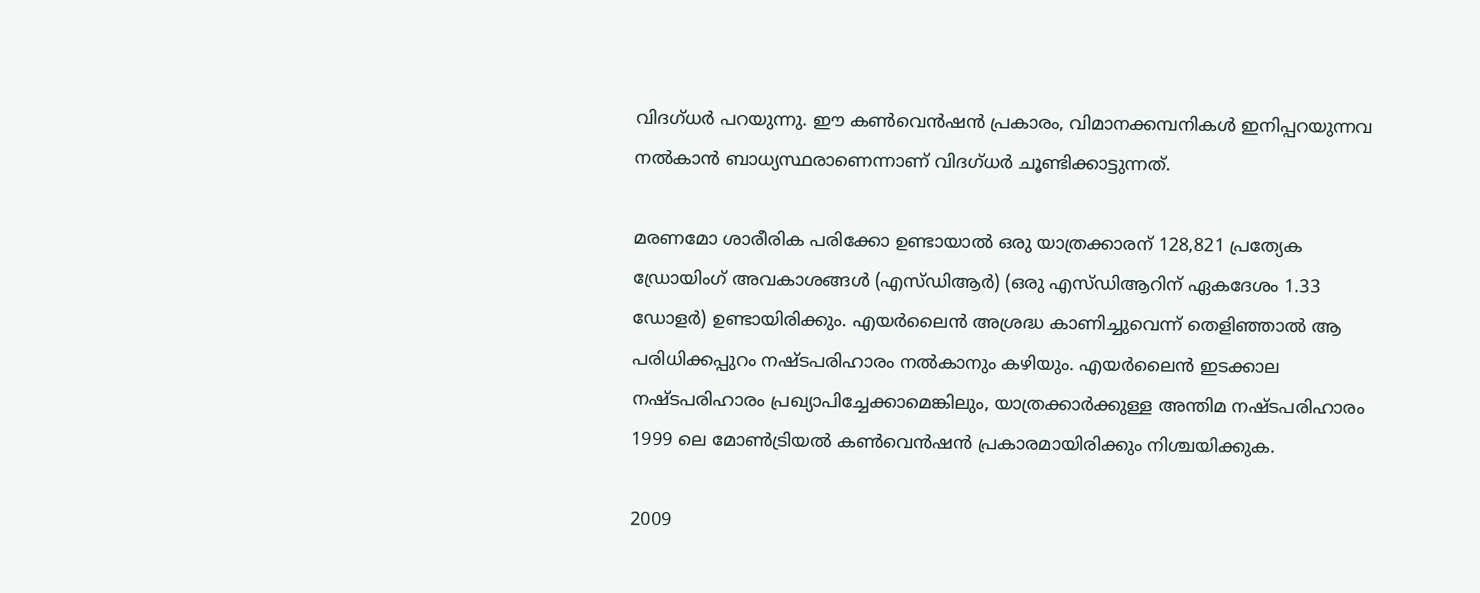വിദഗ്ധര്‍ പറയുന്നു. ഈ കണ്‍വെന്‍ഷന്‍ പ്രകാരം, വിമാനക്കമ്പനികള്‍ ഇനിപ്പറയുന്നവ നല്‍കാന്‍ ബാധ്യസ്ഥരാണെന്നാണ് വിദഗ്ധര്‍ ചൂണ്ടിക്കാട്ടുന്നത്.

മരണമോ ശാരീരിക പരിക്കോ ഉണ്ടായാല്‍ ഒരു യാത്രക്കാരന് 128,821 പ്രത്യേക ഡ്രോയിംഗ് അവകാശങ്ങള്‍ (എസ്ഡിആര്‍) (ഒരു എസ്ഡിആറിന് ഏകദേശം 1.33 ഡോളര്‍) ഉണ്ടായിരിക്കും. എയര്‍ലൈന്‍ അശ്രദ്ധ കാണിച്ചുവെന്ന് തെളിഞ്ഞാല്‍ ആ പരിധിക്കപ്പുറം നഷ്ടപരിഹാരം നല്‍കാനും കഴിയും. എയര്‍ലൈന്‍ ഇടക്കാല നഷ്ടപരിഹാരം പ്രഖ്യാപിച്ചേക്കാമെങ്കിലും, യാത്രക്കാര്‍ക്കുള്ള അന്തിമ നഷ്ടപരിഹാരം 1999 ലെ മോണ്‍ട്രിയല്‍ കണ്‍വെന്‍ഷന്‍ പ്രകാരമായിരിക്കും നിശ്ചയിക്കുക.

2009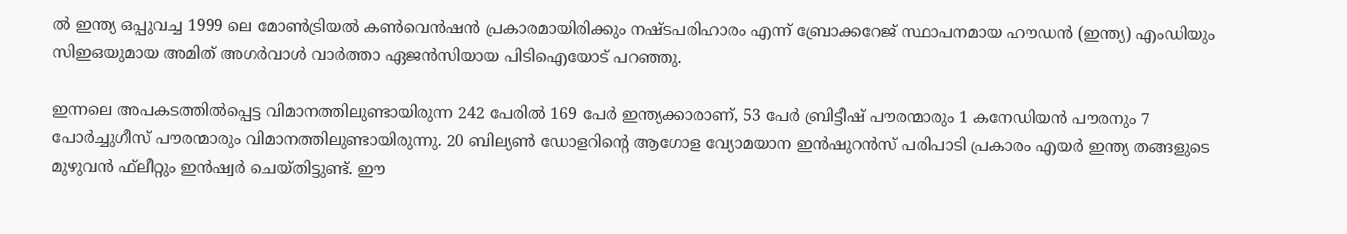ല്‍ ഇന്ത്യ ഒപ്പുവച്ച 1999 ലെ മോണ്‍ട്രിയല്‍ കണ്‍വെന്‍ഷന്‍ പ്രകാരമായിരിക്കും നഷ്ടപരിഹാരം എന്ന് ബ്രോക്കറേജ് സ്ഥാപനമായ ഹൗഡന്‍ (ഇന്ത്യ) എംഡിയും സിഇഒയുമായ അമിത് അഗര്‍വാള്‍ വാര്‍ത്താ ഏജന്‍സിയായ പിടിഐയോട് പറഞ്ഞു.

ഇന്നലെ അപകടത്തില്‍പ്പെട്ട വിമാനത്തിലുണ്ടായിരുന്ന 242 പേരില്‍ 169 പേര്‍ ഇന്ത്യക്കാരാണ്, 53 പേര്‍ ബ്രിട്ടീഷ് പൗരന്മാരും 1 കനേഡിയന്‍ പൗരനും 7 പോര്‍ച്ചുഗീസ് പൗരന്മാരും വിമാനത്തിലുണ്ടായിരുന്നു. 20 ബില്യണ്‍ ഡോളറിന്റെ ആഗോള വ്യോമയാന ഇന്‍ഷുറന്‍സ് പരിപാടി പ്രകാരം എയര്‍ ഇന്ത്യ തങ്ങളുടെ മുഴുവന്‍ ഫ്‌ലീറ്റും ഇന്‍ഷ്വര്‍ ചെയ്തിട്ടുണ്ട്. ഈ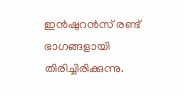ഇന്‍ഷുറന്‍സ് രണ്ട് ഭാഗങ്ങളായി തിരിച്ചിരിക്കുന്നു.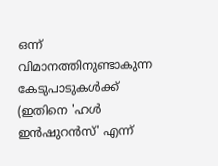ഒന്ന് വിമാനത്തിനുണ്ടാകുന്ന കേടുപാടുകള്‍ക്ക് (ഇതിനെ 'ഹള്‍ ഇന്‍ഷുറന്‍സ്' എന്ന്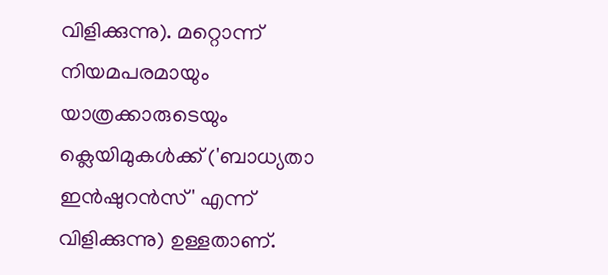വിളിക്കുന്നു). മറ്റൊന്ന് നിയമപരമായും യാത്രക്കാരുടെയും ക്ലെയിമുകള്‍ക്ക് ('ബാധ്യതാ ഇന്‍ഷുറന്‍സ്' എന്ന് വിളിക്കുന്നു) ഉള്ളതാണ്.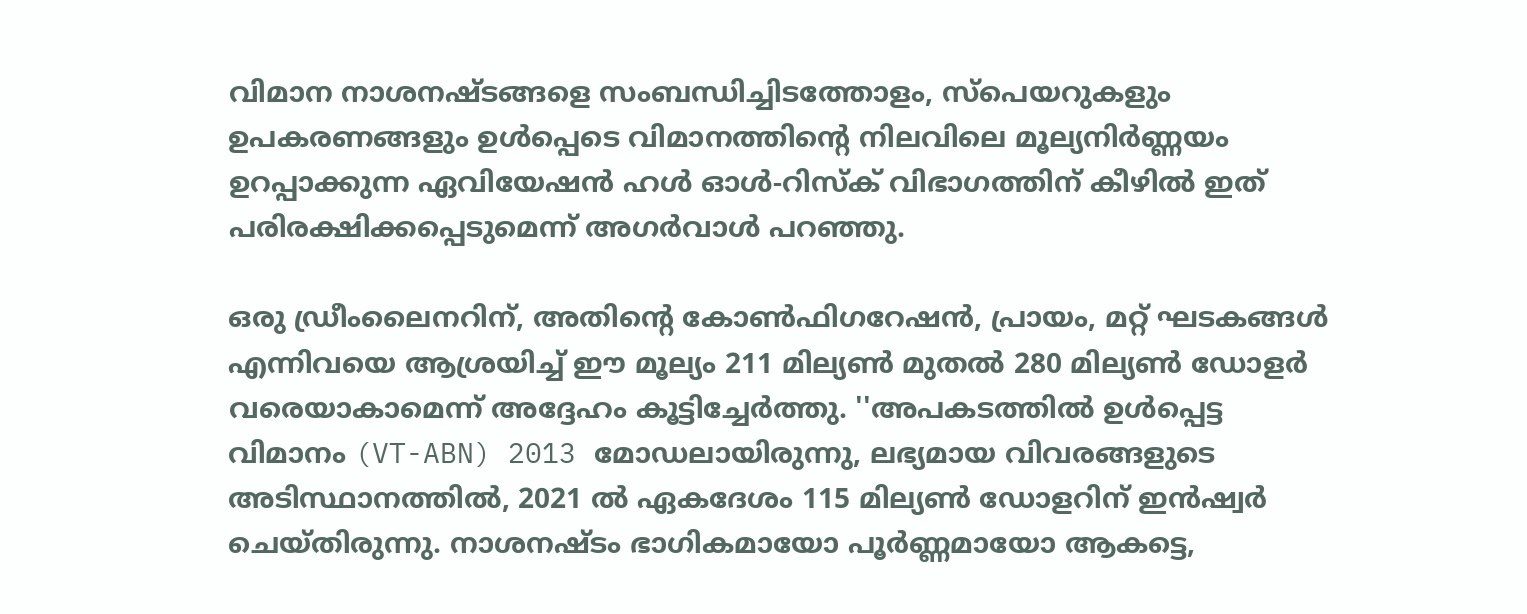വിമാന നാശനഷ്ടങ്ങളെ സംബന്ധിച്ചിടത്തോളം, സ്‌പെയറുകളും ഉപകരണങ്ങളും ഉള്‍പ്പെടെ വിമാനത്തിന്റെ നിലവിലെ മൂല്യനിര്‍ണ്ണയം ഉറപ്പാക്കുന്ന ഏവിയേഷന്‍ ഹള്‍ ഓള്‍-റിസ്‌ക് വിഭാഗത്തിന് കീഴില്‍ ഇത് പരിരക്ഷിക്കപ്പെടുമെന്ന് അഗര്‍വാള്‍ പറഞ്ഞു.

ഒരു ഡ്രീംലൈനറിന്, അതിന്റെ കോണ്‍ഫിഗറേഷന്‍, പ്രായം, മറ്റ് ഘടകങ്ങള്‍ എന്നിവയെ ആശ്രയിച്ച് ഈ മൂല്യം 211 മില്യണ്‍ മുതല്‍ 280 മില്യണ്‍ ഡോളര്‍ വരെയാകാമെന്ന് അദ്ദേഹം കൂട്ടിച്ചേര്‍ത്തു. ''അപകടത്തില്‍ ഉള്‍പ്പെട്ട വിമാനം (VT-ABN) 2013 മോഡലായിരുന്നു, ലഭ്യമായ വിവരങ്ങളുടെ അടിസ്ഥാനത്തില്‍, 2021 ല്‍ ഏകദേശം 115 മില്യണ്‍ ഡോളറിന് ഇന്‍ഷ്വര്‍ ചെയ്തിരുന്നു. നാശനഷ്ടം ഭാഗികമായോ പൂര്‍ണ്ണമായോ ആകട്ടെ,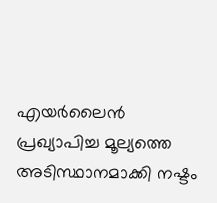എയര്‍ലൈന്‍ പ്രഖ്യാപിച്ച മൂല്യത്തെ അടിസ്ഥാനമാക്കി നഷ്ടം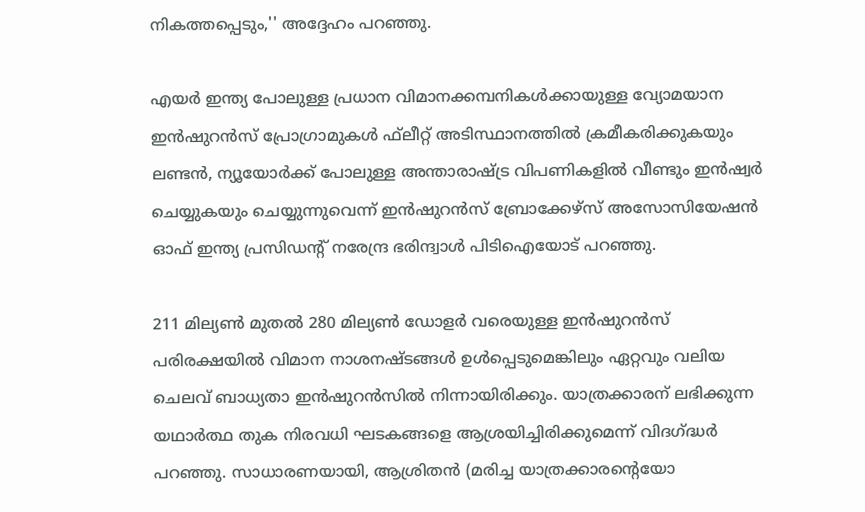നികത്തപ്പെടും,'' അദ്ദേഹം പറഞ്ഞു.

എയര്‍ ഇന്ത്യ പോലുള്ള പ്രധാന വിമാനക്കമ്പനികള്‍ക്കായുള്ള വ്യോമയാന ഇന്‍ഷുറന്‍സ് പ്രോഗ്രാമുകള്‍ ഫ്‌ലീറ്റ് അടിസ്ഥാനത്തില്‍ ക്രമീകരിക്കുകയും ലണ്ടന്‍, ന്യൂയോര്‍ക്ക് പോലുള്ള അന്താരാഷ്ട്ര വിപണികളില്‍ വീണ്ടും ഇന്‍ഷ്വര്‍ ചെയ്യുകയും ചെയ്യുന്നുവെന്ന് ഇന്‍ഷുറന്‍സ് ബ്രോക്കേഴ്സ് അസോസിയേഷന്‍ ഓഫ് ഇന്ത്യ പ്രസിഡന്റ് നരേന്ദ്ര ഭരിന്ദ്വാള്‍ പിടിഐയോട് പറഞ്ഞു.

211 മില്യണ്‍ മുതല്‍ 280 മില്യണ്‍ ഡോളര്‍ വരെയുള്ള ഇന്‍ഷുറന്‍സ് പരിരക്ഷയില്‍ വിമാന നാശനഷ്ടങ്ങള്‍ ഉള്‍പ്പെടുമെങ്കിലും ഏറ്റവും വലിയ ചെലവ് ബാധ്യതാ ഇന്‍ഷുറന്‍സില്‍ നിന്നായിരിക്കും. യാത്രക്കാരന് ലഭിക്കുന്ന യഥാര്‍ത്ഥ തുക നിരവധി ഘടകങ്ങളെ ആശ്രയിച്ചിരിക്കുമെന്ന് വിദഗ്ദ്ധര്‍ പറഞ്ഞു. സാധാരണയായി, ആശ്രിതന്‍ (മരിച്ച യാത്രക്കാരന്റെയോ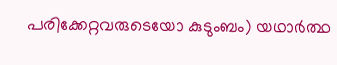പരിക്കേറ്റവരുടെയോ കുടുംബം) യഥാര്‍ത്ഥ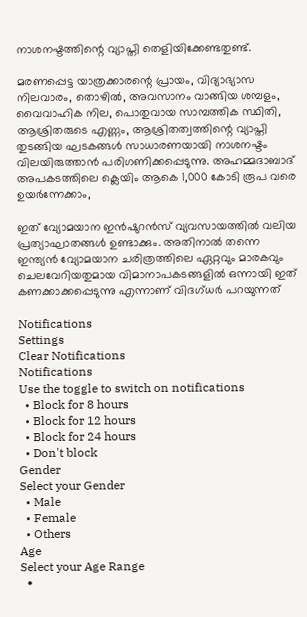നാശനഷ്ടത്തിന്റെ വ്യാപ്തി തെളിയിക്കേണ്ടതുണ്ട്.

മരണപ്പെട്ട യാത്രക്കാരന്റെ പ്രായം, വിദ്യാഭ്യാസ നിലവാരം, തൊഴില്‍, അവസാനം വാങ്ങിയ ശമ്പളം, വൈവാഹിക നില, പൊതുവായ സാമ്പത്തിക സ്ഥിതി, ആശ്രിതരുടെ എണ്ണം, ആശ്രിതത്വത്തിന്റെ വ്യാപ്തി തുടങ്ങിയ ഘടകങ്ങള്‍ സാധാരണയായി നാശനഷ്ടം വിലയിരുത്താന്‍ പരിഗണിക്കപ്പെടുന്നു. അഹമ്മദാബാദ് അപകടത്തിലെ ക്ലെയിം ആകെ 1,000 കോടി രൂപ വരെ ഉയര്‍ന്നേക്കാം,

ഇത് വ്യോമയാന ഇന്‍ഷുറന്‍സ് വ്യവസായത്തില്‍ വലിയ പ്രത്യാഘാതങ്ങള്‍ ഉണ്ടാക്കും. അതിനാല്‍ തന്നെ ഇന്ത്യന്‍ വ്യോമയാന ചരിത്രത്തിലെ ഏറ്റവും മാരകവും ചെലവേറിയതുമായ വിമാനാപകടങ്ങളില്‍ ഒന്നായി ഇത് കണക്കാക്കപ്പെടുന്നു എന്നാണ് വിദഗ്ധര്‍ പറയുന്നത്

Notifications
Settings
Clear Notifications
Notifications
Use the toggle to switch on notifications
  • Block for 8 hours
  • Block for 12 hours
  • Block for 24 hours
  • Don't block
Gender
Select your Gender
  • Male
  • Female
  • Others
Age
Select your Age Range
  •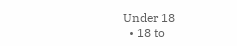Under 18
  • 18 to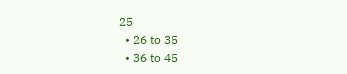25
  • 26 to 35
  • 36 to 45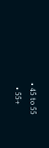• 45 to 55
  • 55+